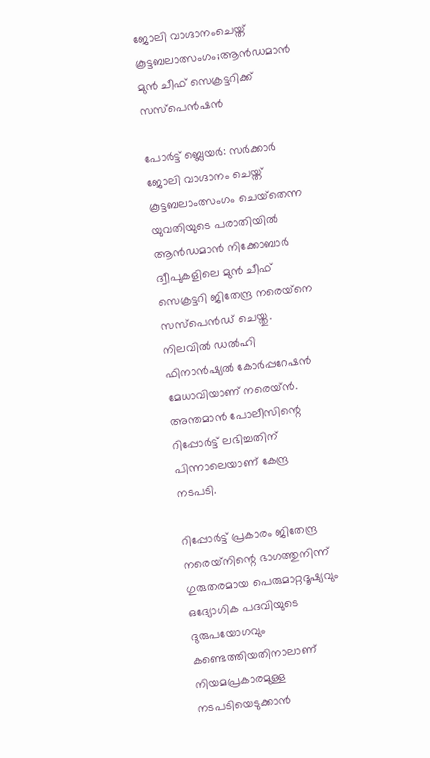ജോലി വാഗ്ദാനംചെയ്ത് കൂട്ടബലാത്സംഗം;ആന്‍ഡമാന്‍ മുൻ ചീഫ് സെക്രട്ടറിക്ക് സസ്‌പെൻഷൻ

പോര്‍ട്ട് ബ്ലെയര്‍: സര്‍ക്കാര്‍ ജോലി വാഗ്ദാനം ചെയ്ത് കൂട്ടബലാംത്സംഗം ചെയ്‌തെന്ന യുവതിയുടെ പരാതിയില്‍ ആന്‍ഡമാന്‍ നിക്കോബാര്‍ ദ്വീപുകളിലെ മുന്‍ ചീഫ് സെക്രട്ടറി ജിതേന്ദ്ര നരെയ്‌നെ സസ്‌പെന്‍ഡ് ചെയ്തു. നിലവില്‍ ഡല്‍ഹി ഫിനാന്‍ഷ്യല്‍ കോര്‍പ്പറേഷന്‍ മേധാവിയാണ് നരെയ്ന്‍. അന്തമാന്‍ പോലീസിന്റെ റിപ്പോര്‍ട്ട് ലഭിച്ചതിന് പിന്നാലെയാണ് കേന്ദ്ര നടപടി.

റിപ്പോര്‍ട്ട് പ്രകാരം ജിതേന്ദ്ര നരെയ്‌നിന്റെ ഭാഗത്തുനിന്ന് ഗുരുതരമായ പെരുമാറ്റദൂഷ്യവും ഒദ്യോഗിക പദവിയുടെ ദുരുപയോഗവും കണ്ടെത്തിയതിനാലാണ് നിയമപ്രകാരമുള്ള നടപടിയെടുക്കാന്‍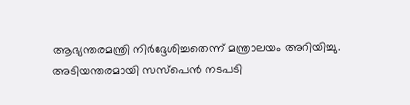ആഭ്യന്തരമന്ത്രി നിര്‍ദ്ദേശിച്ചതെന്ന് മന്ത്രാലയം അറിയിച്ചു. അടിയന്തരമായി സസ്പെന്‍ നടപടി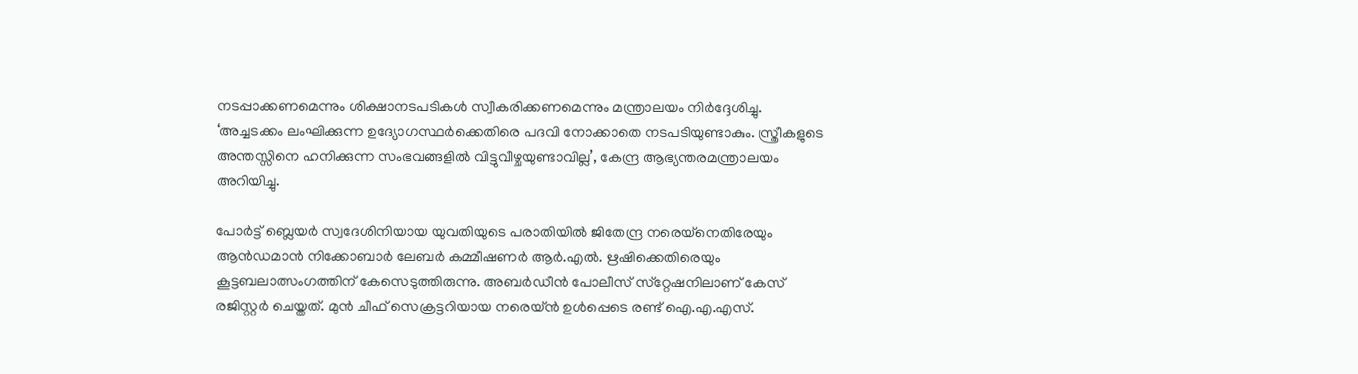നടപ്പാക്കണമെന്നും ശിക്ഷാനടപടികള്‍ സ്വീകരിക്കണമെന്നും മന്ത്രാലയം നിര്‍ദ്ദേശിച്ചു. ‘അച്ചടക്കം ലംഘിക്കുന്ന ഉദ്യോഗസ്ഥര്‍ക്കെതിരെ പദവി നോക്കാതെ നടപടിയുണ്ടാകും. സ്ത്രീകളുടെ അന്തസ്സിനെ ഹനിക്കുന്ന സംഭവങ്ങളില്‍ വിട്ടുവീഴ്ചയുണ്ടാവില്ല’, കേന്ദ്ര ആഭ്യന്തരമന്ത്രാലയം അറിയിച്ചു.

പോര്‍ട്ട് ബ്ലെയര്‍ സ്വദേശിനിയായ യുവതിയുടെ പരാതിയില്‍ ജിതേന്ദ്ര നരെയ്‌നെതിരേയും ആന്‍ഡമാന്‍ നിക്കോബാര്‍ ലേബര്‍ കമ്മീഷണര്‍ ആര്‍.എല്‍. ഋഷിക്കെതിരെയും കൂട്ടബലാത്സംഗത്തിന് കേസെടുത്തിരുന്നു. അബര്‍ഡീന്‍ പോലീസ് സ്‌റ്റേഷനിലാണ് കേസ് രജിസ്റ്റര്‍ ചെയ്തത്. മുന്‍ ചീഫ് സെക്രട്ടറിയായ നരെയ്ന്‍ ഉള്‍പ്പെടെ രണ്ട് ഐ.എ.എസ്.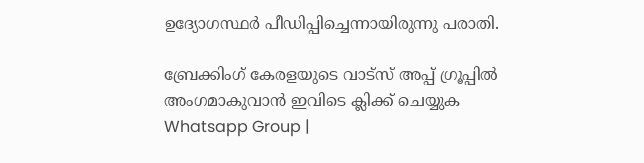ഉദ്യോഗസ്ഥര്‍ പീഡിപ്പിച്ചെന്നായിരുന്നു പരാതി.

ബ്രേക്കിംഗ് കേരളയുടെ വാട്സ് അപ്പ് ഗ്രൂപ്പിൽ അംഗമാകുവാൻ ഇവിടെ ക്ലിക്ക് ചെയ്യുക Whatsapp Group |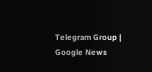Telegram Group | Google News